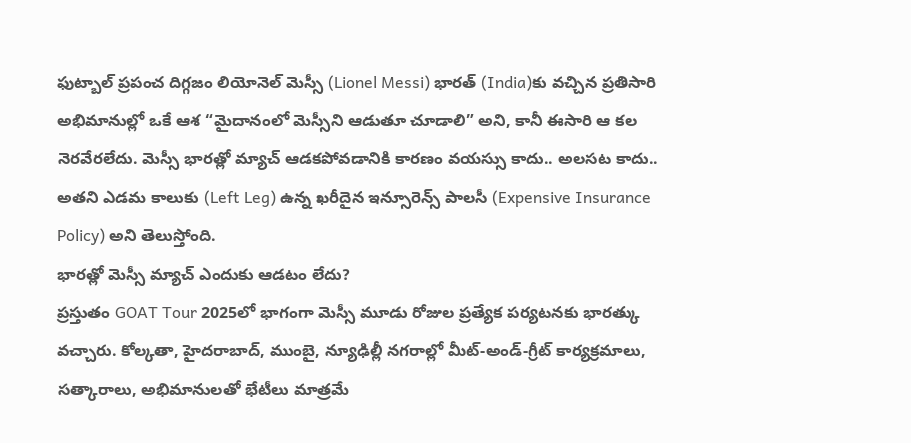ఫుట్బాల్ ప్రపంచ దిగ్గజం లియోనెల్ మెస్సీ (Lionel Messi) భారత్ (India)కు వచ్చిన ప్రతిసారి అభిమానుల్లో ఒకే ఆశ “మైదానంలో మెస్సీని ఆడుతూ చూడాలి” అని, కానీ ఈసారి ఆ కల నెరవేరలేదు. మెస్సీ భారత్లో మ్యాచ్ ఆడకపోవడానికి కారణం వయస్సు కాదు.. అలసట కాదు.. అతని ఎడమ కాలుకు (Left Leg) ఉన్న ఖరీదైన ఇన్సూరెన్స్ పాలసీ (Expensive Insurance Policy) అని తెలుస్తోంది.
భారత్లో మెస్సీ మ్యాచ్ ఎందుకు ఆడటం లేదు?
ప్రస్తుతం GOAT Tour 2025లో భాగంగా మెస్సీ మూడు రోజుల ప్రత్యేక పర్యటనకు భారత్కు వచ్చారు. కోల్కతా, హైదరాబాద్, ముంబై, న్యూఢిల్లీ నగరాల్లో మీట్-అండ్-గ్రీట్ కార్యక్రమాలు, సత్కారాలు, అభిమానులతో భేటీలు మాత్రమే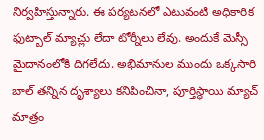నిర్వహిస్తున్నారు. ఈ పర్యటనలో ఎటువంటి అధికారిక ఫుట్బాల్ మ్యాచ్లు లేదా టోర్నీలు లేవు. అందుకే మెస్సీ మైదానంలోకి దిగలేదు. అభిమానుల ముందు ఒక్కసారి బాల్ తన్నిన దృశ్యాలు కనిపించినా, పూర్తిస్థాయి మ్యాచ్ మాత్రం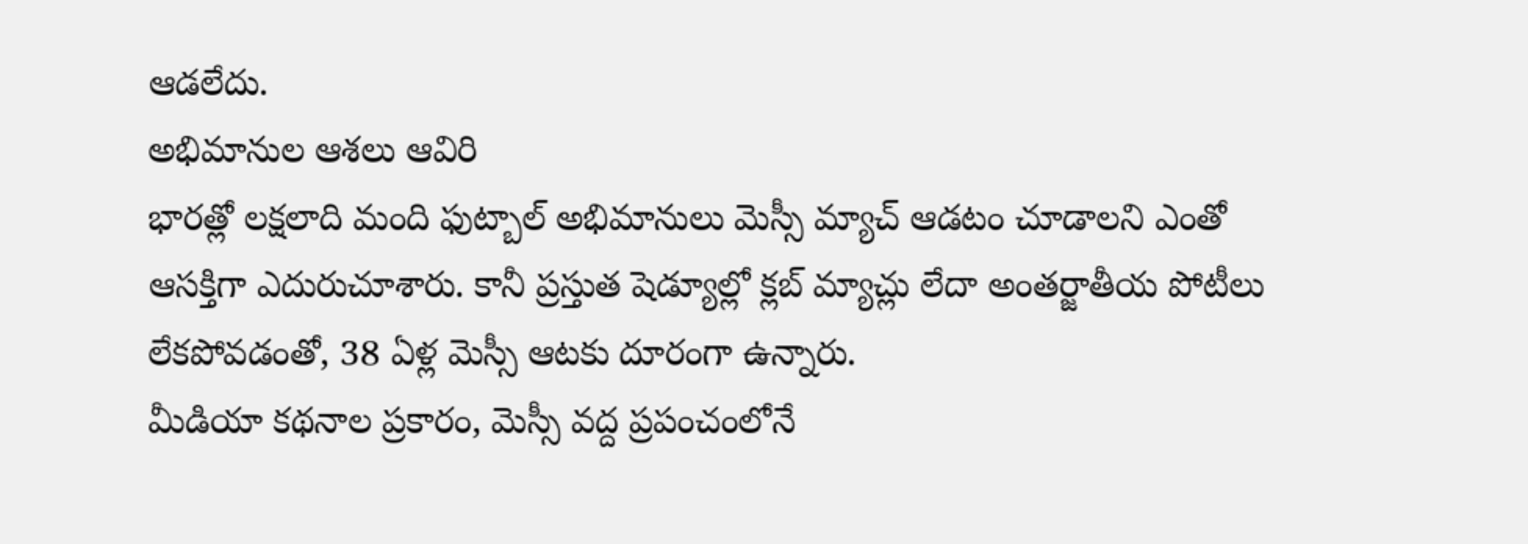ఆడలేదు.
అభిమానుల ఆశలు ఆవిరి
భారత్లో లక్షలాది మంది ఫుట్బాల్ అభిమానులు మెస్సీ మ్యాచ్ ఆడటం చూడాలని ఎంతో ఆసక్తిగా ఎదురుచూశారు. కానీ ప్రస్తుత షెడ్యూల్లో క్లబ్ మ్యాచ్లు లేదా అంతర్జాతీయ పోటీలు లేకపోవడంతో, 38 ఏళ్ల మెస్సీ ఆటకు దూరంగా ఉన్నారు.
మీడియా కథనాల ప్రకారం, మెస్సీ వద్ద ప్రపంచంలోనే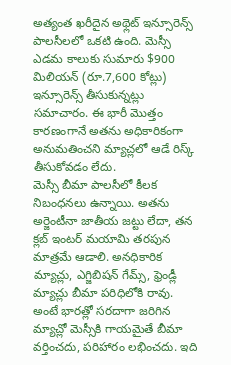అత్యంత ఖరీదైన అథ్లెట్ ఇన్సూరెన్స్ పాలసీలలో ఒకటి ఉంది. మెస్సీ ఎడమ కాలుకు సుమారు $900 మిలియన్ (రూ.7,600 కోట్లు) ఇన్సూరెన్స్ తీసుకున్నట్లు సమాచారం. ఈ భారీ మొత్తం కారణంగానే అతను అధికారికంగా అనుమతించని మ్యాచ్లలో ఆడే రిస్క్ తీసుకోవడం లేదు.
మెస్సీ బీమా పాలసీలో కీలక నిబంధనలు ఉన్నాయి. అతను అర్జెంటీనా జాతీయ జట్టు లేదా, తన క్లబ్ ఇంటర్ మయామి తరపున మాత్రమే ఆడాలి. అనధికారిక మ్యాచ్లు, ఎగ్జిబిషన్ గేమ్స్, ఫ్రెండ్లీ మ్యాచ్లు బీమా పరిధిలోకి రావు. అంటే భారత్లో సరదాగా జరిగిన మ్యాచ్లో మెస్సీకి గాయమైతే బీమా వర్తించదు, పరిహారం లభించదు. ఇది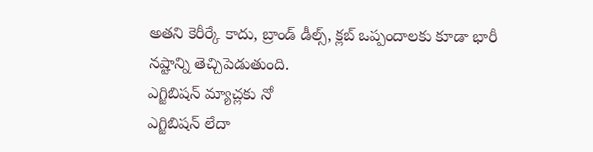అతని కెరీర్కే కాదు, బ్రాండ్ డీల్స్, క్లబ్ ఒప్పందాలకు కూడా భారీ నష్టాన్ని తెచ్చిపెడుతుంది.
ఎగ్జిబిషన్ మ్యాచ్లకు నో
ఎగ్జిబిషన్ లేదా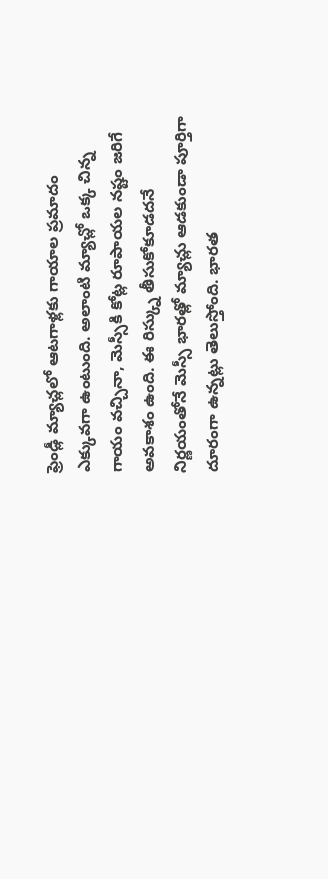ఫ్రెండ్లీ మ్యాచ్లలో ఆటగాళ్లకు గాయాల ప్రమాదం ఎక్కువగా ఉంటుంది. అలాంటి మ్యాచ్లో ఒక్క చిన్న గాయం వచ్చినా, మెస్సీకి కోట్ల రూపాయల నష్టం జరిగే అవకాశం ఉంది. ఈ రిస్క్ను తీసుకోకూడదనే నిర్ణయంతోనే మెస్సీ భారత్లో మ్యాచ్లు ఆడకుండా పూర్తిగా దూరంగా ఉన్నట్లు తెలుస్తోంది. భారత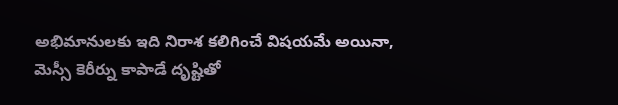అభిమానులకు ఇది నిరాశ కలిగించే విషయమే అయినా, మెస్సీ కెరీర్ను కాపాడే దృష్టితో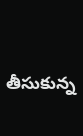తీసుకున్న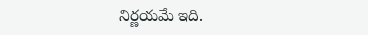నిర్ణయమే ఇది.